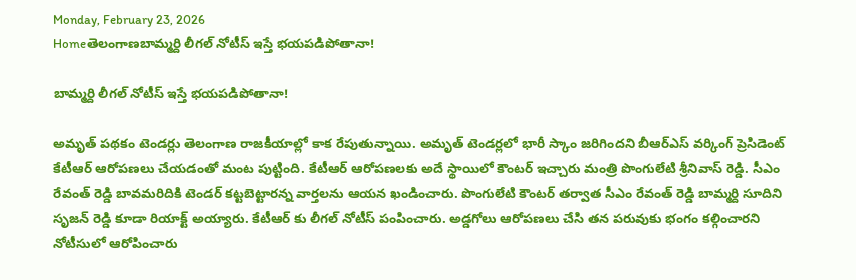Monday, February 23, 2026
Homeతెలంగాణబామ్మర్ది లీగల్ నోటీస్ ఇస్తే భయపడిపోతానా!

బామ్మర్ది లీగల్ నోటీస్ ఇస్తే భయపడిపోతానా!

అమృత్ పథకం టెండర్లు తెలంగాణ రాజకీయాల్లో కాక రేపుతున్నాయి. అమృత్ టెండర్లలో భారీ స్కాం జరిగిందని బీఆర్ఎస్ వర్కింగ్ ప్రెసిడెంట్ కేటీఆర్ ఆరోపణలు చేయడంతో మంట పుట్టింది. కేటీఆర్ ఆరోపణలకు అదే స్థాయిలో కౌంటర్ ఇచ్చారు మంత్రి పొంగులేటి శ్రీనివాస్ రెడ్డి. సీఎం రేవంత్ రెడ్డి బావమరిదికి టెండర్ కట్టబెట్టారన్న వార్తలను ఆయన ఖండించారు. పొంగులేటి కౌంటర్ తర్వాత సీఎం రేవంత్ రెడ్డి బామ్మర్ది సూదిని సృజన్ రెడ్డి కూడా రియాక్ట్ అయ్యారు. కేటీఆర్ కు లీగల్ నోటీస్ పంపించారు. అడ్డగోలు ఆరోపణలు చేసి తన పరువుకు భంగం కల్గించారని నోటీసులో ఆరోపించారు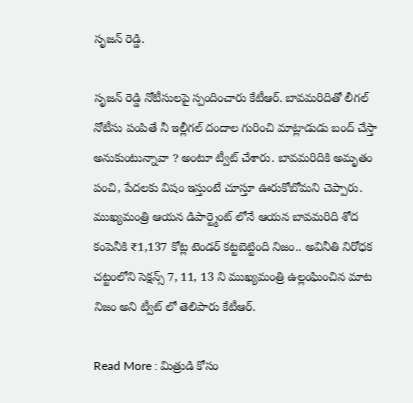సృజన్ రెడ్డి.

సృజన్ రెడ్డి నోటీసులపై స్పందించారు కేటీఆర్. బావమరిదితో లీగల్ నోటీసు పంపితే నీ ఇల్లీగల్ దందాల గురించి మాట్లాడుడు బంద్ చేస్తా అనుకుంటున్నావా ? అంటూ ట్వీట్ చేశారు. బావమరిదికి అమృతం పంచి, పేదలకు విషం ఇస్తుంటే చూస్తూ ఊరుకోబోమని చెప్పారు. ముఖ్యమంత్రి ఆయన డిపార్ట్మెంట్ లోనే ఆయన బావమరిది శోద కంపెనీకి ₹1,137 కోట్ల టెండర్ కట్టబెట్టింది నిజం.. అవినీతి నిరోధక చట్టంలోని సెక్షన్స్ 7, 11, 13 ని ముఖ్యమంత్రి ఉల్లంఘించిన మాట నిజం అని ట్వీట్ లో తెలిపారు కేటీఆర్.

Read More : మిత్రుడి కోసం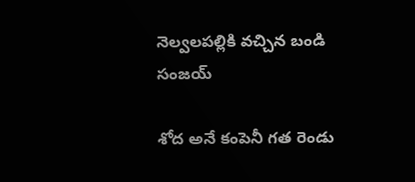నెల్వలపల్లికి వచ్చిన బండి సంజయ్

శోద అనే కంపెనీ గత రెండు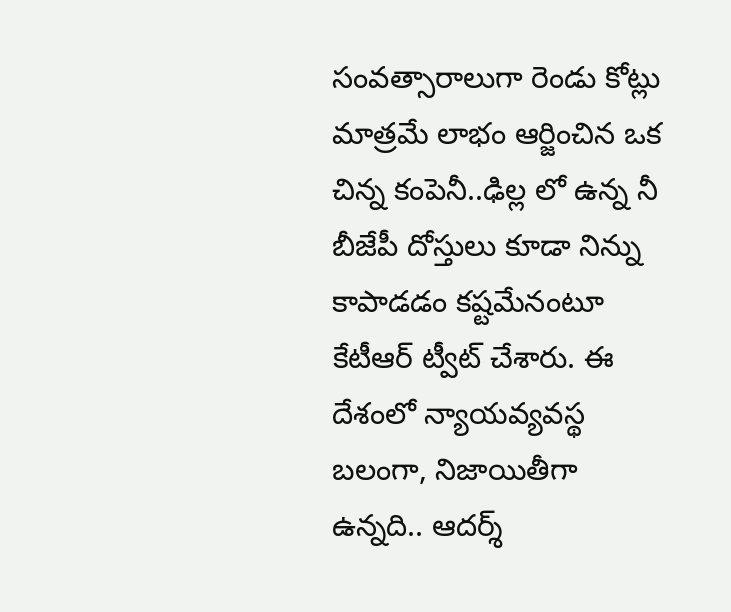సంవత్సారాలుగా రెండు కోట్లు మాత్రమే లాభం ఆర్జించిన ఒక చిన్న కంపెనీ..ఢిల్ల లో ఉన్న నీ బీజేపీ దోస్తులు కూడా నిన్ను కాపాడడం కష్టమేనంటూ కేటీఆర్ ట్వీట్ చేశారు. ఈ దేశంలో న్యాయవ్యవస్థ బలంగా, నిజాయితీగా ఉన్నది.. ఆదర్శ్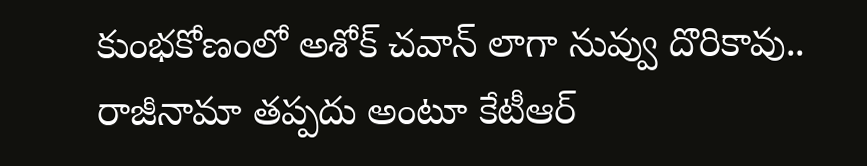కుంభకోణంలో అశోక్ చవాన్ లాగా నువ్వు దొరికావు.. రాజీనామా తప్పదు అంటూ కేటీఆర్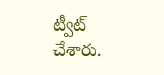ట్వీట్ చేశారు.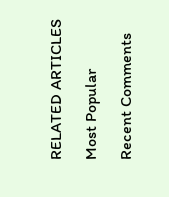RELATED ARTICLES

Most Popular

Recent Comments